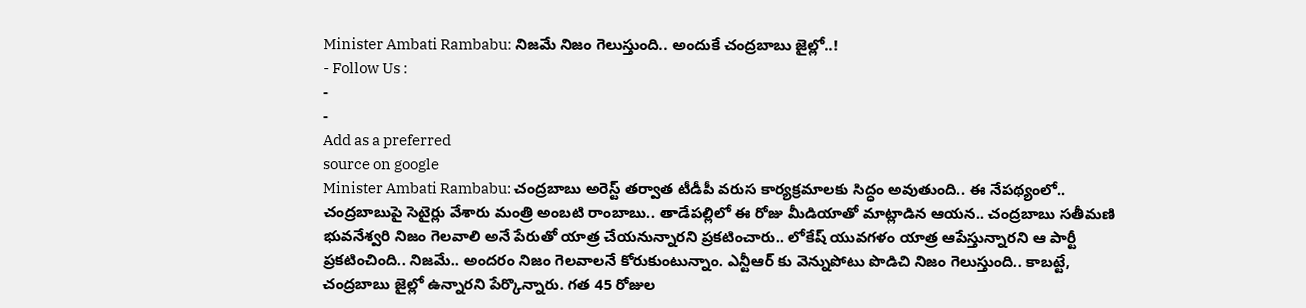Minister Ambati Rambabu: నిజమే నిజం గెలుస్తుంది.. అందుకే చంద్రబాబు జైల్లో..!
- Follow Us :
-
-
Add as a preferred
source on google
Minister Ambati Rambabu: చంద్రబాబు అరెస్ట్ తర్వాత టీడీపీ వరుస కార్యక్రమాలకు సిద్ధం అవుతుంది.. ఈ నేపథ్యంలో.. చంద్రబాబుపై సెటైర్లు వేశారు మంత్రి అంబటి రాంబాబు.. తాడేపల్లిలో ఈ రోజు మీడియాతో మాట్లాడిన ఆయన.. చంద్రబాబు సతీమణి భువనేశ్వరి నిజం గెలవాలి అనే పేరుతో యాత్ర చేయనున్నారని ప్రకటించారు.. లోకేష్ యువగళం యాత్ర ఆపేస్తున్నారని ఆ పార్టీ ప్రకటించింది.. నిజమే.. అందరం నిజం గెలవాలనే కోరుకుంటున్నాం. ఎన్టీఆర్ కు వెన్నుపోటు పొడిచి నిజం గెలుస్తుంది.. కాబట్టే, చంద్రబాబు జైల్లో ఉన్నారని పేర్కొన్నారు. గత 45 రోజుల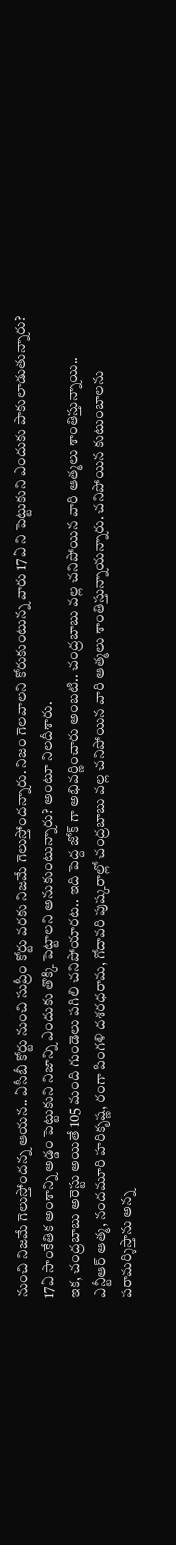నుంచి నిజమే గెలుస్తోందన్న ఆయన.. ఏసీబీ కోర్టు నుంచి సుప్రీం కోర్టు వరకు నిజమే గెలుస్తోందన్నారు. నిజం గెలవాలని కోరుకుంటున్న వారు 17ఏ ని పెట్టుకుని ఎందుకు పాకులాడుతున్నారు? 17ఏ సాంకేతిక అంశాన్ని అడ్డం పెట్టుకుని నిజాన్ని ఎందుకు తొక్కి పెట్టాలని అనుకుంటున్నారు? అంటూ నిలదీశారు.
ఇక, చంద్రబాబు అరెస్టు అయితే 105 మంది గుండెలు పగిలి చనిపోయారట.. ఇది పెద్ద జోక్ గా అభివర్ణించారు అంబటి.. చంద్రబాబు వల్ల చనిపోయిన వారి ఆత్మలు శాంతిస్తున్నాయి.. ఎన్టీఆర్ ఆత్మ, నందమూరి హరికృష్ణ, రంగా పింగళి దశరధరామ, గోదావరి పుష్కరాల్లో చంద్రబాబు వల్ల చనిపోయిన వారి ఆత్మలు శాంతిస్తున్నాయన్నారు. చనిపోయిన కుటుంబాలను పరామర్శిస్తాను అన్న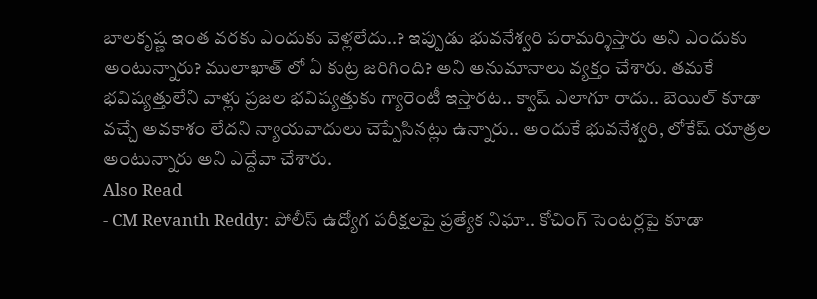బాలకృష్ణ ఇంత వరకు ఎందుకు వెళ్లలేదు..? ఇప్పుడు భువనేశ్వరి పరామర్శిస్తారు అని ఎందుకు అంటున్నారు? ములాఖాత్ లో ఏ కుట్ర జరిగింది? అని అనుమానాలు వ్యక్తం చేశారు. తమకే భవిష్యత్తులేని వాళ్లు ప్రజల భవిష్యత్తుకు గ్యారెంటీ ఇస్తారట.. క్వాష్ ఎలాగూ రాదు.. బెయిల్ కూడా వచ్చే అవకాశం లేదని న్యాయవాదులు చెప్పేసినట్లు ఉన్నారు.. అందుకే భువనేశ్వరి, లోకేష్ యాత్రల అంటున్నారు అని ఎద్దేవా చేశారు.
Also Read
- CM Revanth Reddy: పోలీస్ ఉద్యోగ పరీక్షలపై ప్రత్యేక నిఘా.. కోచింగ్ సెంటర్లపై కూడా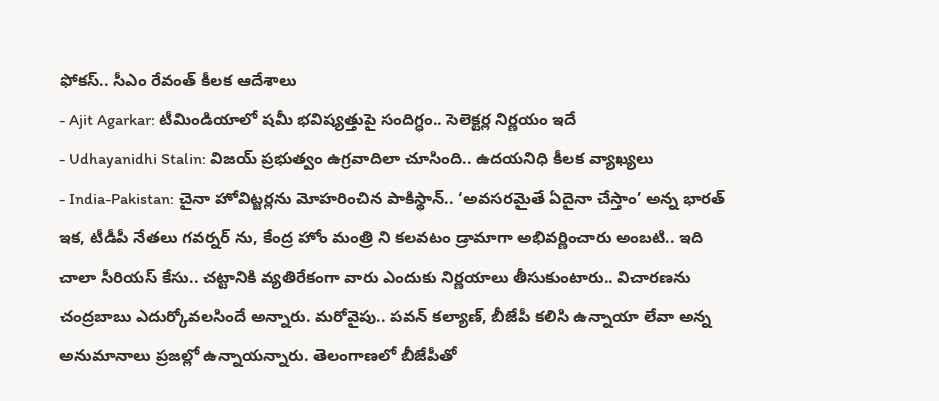ఫోకస్.. సీఎం రేవంత్ కీలక ఆదేశాలు
- Ajit Agarkar: టీమిండియాలో షమీ భవిష్యత్తుపై సందిగ్ధం.. సెలెక్టర్ల నిర్ణయం ఇదే
- Udhayanidhi Stalin: విజయ్ ప్రభుత్వం ఉగ్రవాదిలా చూసింది.. ఉదయనిధి కీలక వ్యాఖ్యలు
- India-Pakistan: చైనా హోవిట్జర్లను మోహరించిన పాకిస్థాన్.. ‘అవసరమైతే ఏదైనా చేస్తాం’ అన్న భారత్
ఇక, టీడీపీ నేతలు గవర్నర్ ను, కేంద్ర హోం మంత్రి ని కలవటం డ్రామాగా అభివర్ణించారు అంబటి.. ఇది చాలా సీరియస్ కేసు.. చట్టానికి వ్యతిరేకంగా వారు ఎందుకు నిర్ణయాలు తీసుకుంటారు.. విచారణను చంద్రబాబు ఎదుర్కోవలసిందే అన్నారు. మరోవైపు.. పవన్ కల్యాణ్, బీజేపీ కలిసి ఉన్నాయా లేవా అన్న అనుమానాలు ప్రజల్లో ఉన్నాయన్నారు. తెలంగాణలో బీజేపీతో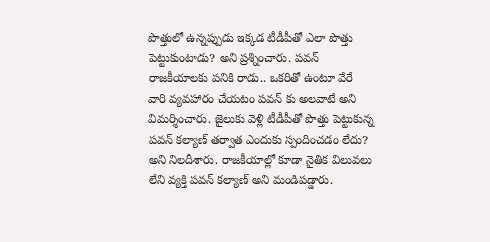పొత్తులో ఉన్నప్పుడు ఇక్కడ టీడీపీతో ఎలా పొత్తు పెట్టుకుంటాడు? అని ప్రశ్నించారు. పవన్ రాజకీయాలకు పనికి రాడు.. ఒకరితో ఉంటూ వేరే వారి వ్యవహారం చేయటం పవన్ కు అలవాటే అని విమర్శించారు. జైలుకు వెళ్లి టీడీపీతో పొత్తు పెట్టుకున్న పవన్ కల్యాణ్ తర్వాత ఎందుకు స్పందించడం లేదు? అని నిలదీశారు. రాజకీయాల్లో కూడా నైతిక విలువలు లేని వ్యక్తి పవన్ కల్యాణ్ అని మండిపడ్డారు.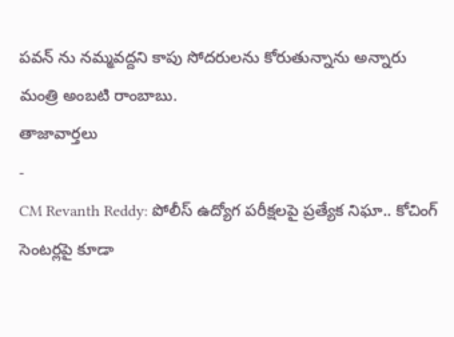పవన్ ను నమ్మవద్దని కాపు సోదరులను కోరుతున్నాను అన్నారు మంత్రి అంబటి రాంబాబు.
తాజావార్తలు
-
CM Revanth Reddy: పోలీస్ ఉద్యోగ పరీక్షలపై ప్రత్యేక నిఘా.. కోచింగ్ సెంటర్లపై కూడా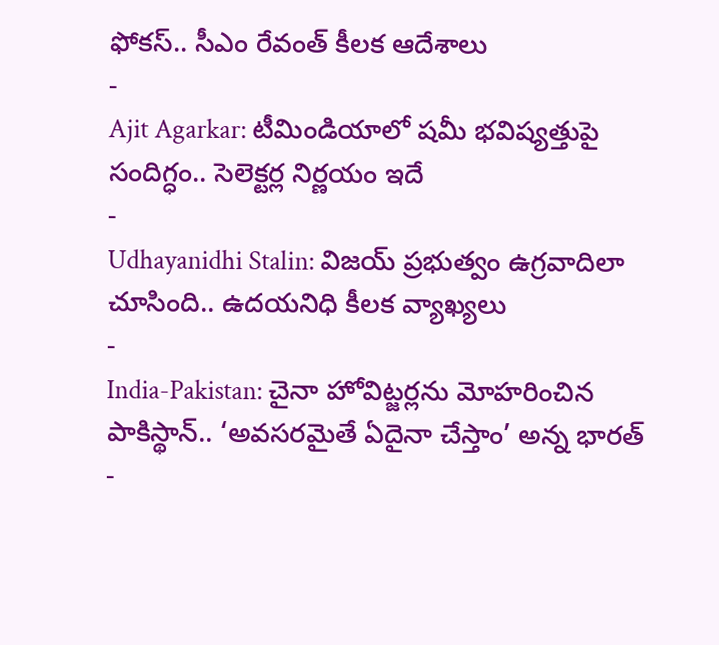ఫోకస్.. సీఎం రేవంత్ కీలక ఆదేశాలు
-
Ajit Agarkar: టీమిండియాలో షమీ భవిష్యత్తుపై సందిగ్ధం.. సెలెక్టర్ల నిర్ణయం ఇదే
-
Udhayanidhi Stalin: విజయ్ ప్రభుత్వం ఉగ్రవాదిలా చూసింది.. ఉదయనిధి కీలక వ్యాఖ్యలు
-
India-Pakistan: చైనా హోవిట్జర్లను మోహరించిన పాకిస్థాన్.. ‘అవసరమైతే ఏదైనా చేస్తాం’ అన్న భారత్
-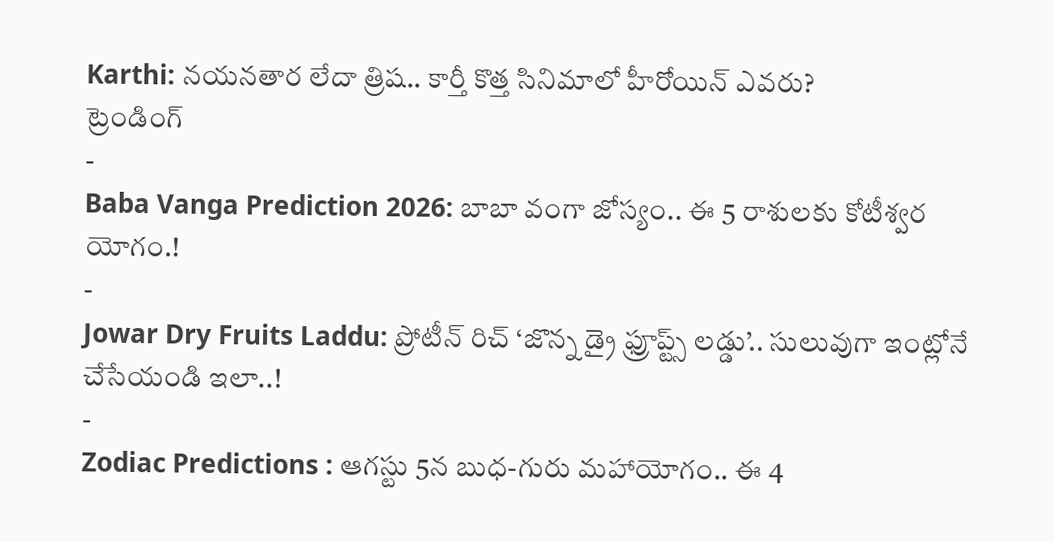Karthi: నయనతార లేదా త్రిష.. కార్తీ కొత్త సినిమాలో హీరోయిన్ ఎవరు?
ట్రెండింగ్
-
Baba Vanga Prediction 2026: బాబా వంగా జోస్యం.. ఈ 5 రాశులకు కోటీశ్వర యోగం.!
-
Jowar Dry Fruits Laddu: ప్రోటీన్ రిచ్ ‘జొన్న డ్రై ఫ్రూప్ట్స్ లడ్డు’.. సులువుగా ఇంట్లోనే చేసేయండి ఇలా..!
-
Zodiac Predictions : ఆగస్టు 5న బుధ-గురు మహాయోగం.. ఈ 4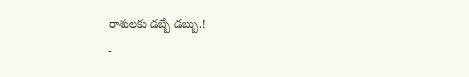రాశులకు డబ్బే డబ్బు.!
-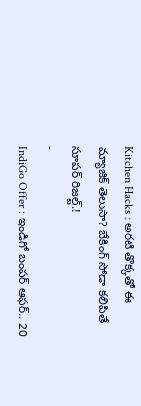Kitchen Hacks : అరటి తొక్కతో ఈ మ్యాజిక్ తెలుసా? బేకింగ్ సోడా కలిపితే సూపర్ రిజల్ట్.!
-
IndiGo Offer : ఇండిగో బంపర్ ఆఫర్.. 20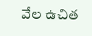వేల ఉచిత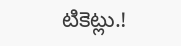టికెట్లు.!